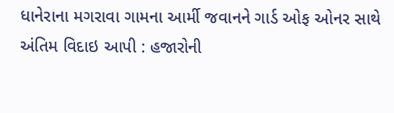ધાનેરાના મગરાવા ગામના આર્મી જવાનને ગાર્ડ ઓફ ઓનર સાથે અંતિમ વિદાઇ આપી : હજારોની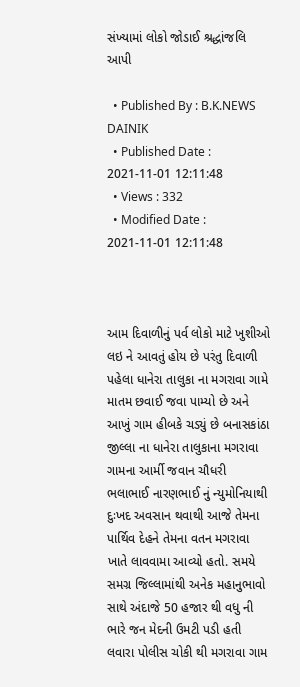સંખ્યામાં લોકો જોડાઈ શ્રદ્ધાંજલિ આપી

  • Published By : B.K.NEWS DAINIK
  • Published Date : 2021-11-01 12:11:48
  • Views : 332
  • Modified Date : 2021-11-01 12:11:48



આમ દિવાળીનું પર્વ લોકો માટે ખુશીઓ લઇ ને આવતું હોય છે પરંતુ દિવાળી પહેલા ધાનેરા તાલુકા ના મગરાવા ગામે માતમ છવાઈ જવા પામ્યો છે અને આખું ગામ હીબકે ચડ્યું છે બનાસકાંઠા જીલ્લા ના ધાનેરા તાલુકાના મગરાવા ગામના આર્મી જવાન ચૌધરી ભલાભાઈ નારણભાઈ નું ન્યુમોનિયાથી દુઃખદ અવસાન થવાથી આજે તેમના પાર્થિવ દેહને તેમના વતન મગરાવા  ખાતે લાવવામા આવ્યો હતો. સમયે સમગ્ર જિલ્લામાંથી અનેક મહાનુભાવો સાથે અંદાજે 50 હજાર થી વધુ ની ભારે જન મેદની ઉમટી પડી હતી લવારા પોલીસ ચોકી થી મગરાવા ગામ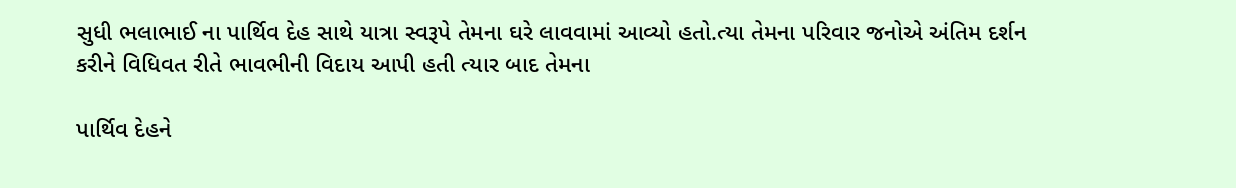સુધી ભલાભાઈ ના પાર્થિવ દેહ સાથે યાત્રા સ્વરૂપે તેમના ઘરે લાવવામાં આવ્યો હતો.ત્યા તેમના પરિવાર જનોએ અંતિમ દર્શન કરીને વિધિવત રીતે ભાવભીની વિદાય આપી હતી ત્યાર બાદ તેમના

પાર્થિવ દેહને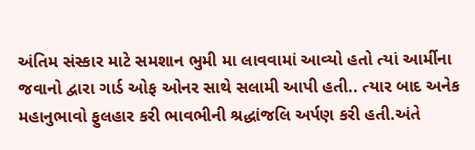અંતિમ સંસ્કાર માટે સમશાન ભુમી મા લાવવામાં આવ્યો હતો ત્યાં આર્મીના જવાનો દ્વારા ગાર્ડ ઓફ ઓનર સાથે સલામી આપી હતી.. ત્યાર બાદ અનેક મહાનુભાવો ફુલહાર કરી ભાવભીની શ્રદ્ધાંજલિ અર્પણ કરી હતી.અંતે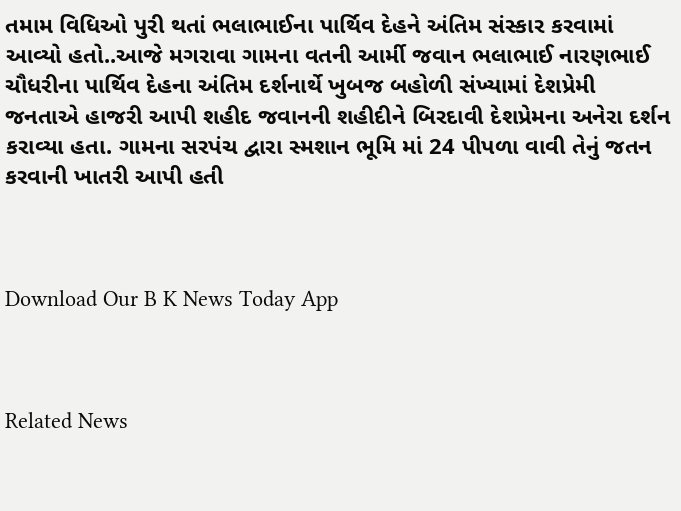તમામ વિધિઓ પુરી થતાં ભલાભાઈના પાર્થિવ દેહને અંતિમ સંસ્કાર કરવામાં આવ્યો હતો..આજે મગરાવા ગામના વતની આર્મી જવાન ભલાભાઈ નારણભાઈ ચૌધરીના પાર્થિવ દેહના અંતિમ દર્શનાર્થે ખુબજ બહોળી સંખ્યામાં દેશપ્રેમી જનતાએ હાજરી આપી શહીદ જવાનની શહીદીને બિરદાવી દેશપ્રેમના અનેરા દર્શન કરાવ્યા હતા. ગામના સરપંચ દ્વારા સ્મશાન ભૂમિ માં 24 પીપળા વાવી તેનું જતન કરવાની ખાતરી આપી હતી



Download Our B K News Today App



Related News